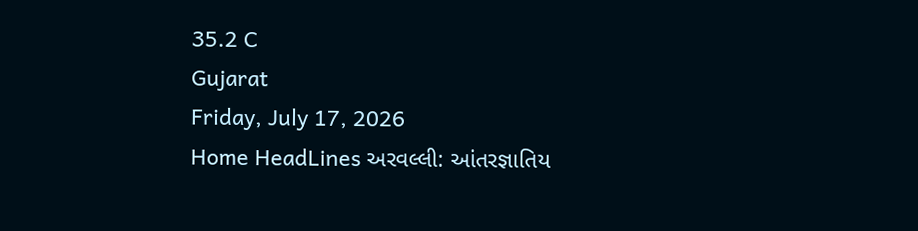35.2 C
Gujarat
Friday, July 17, 2026
Home HeadLines અરવલ્લી: આંતરજ્ઞાતિય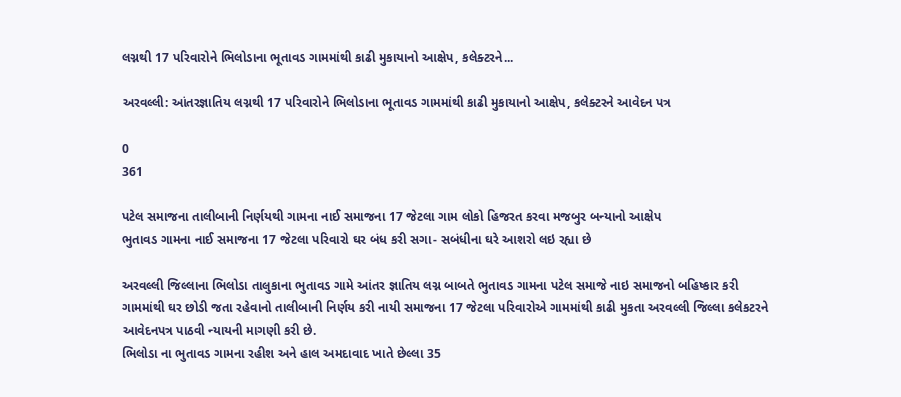લગ્નથી 17 પરિવારોને ભિલોડાના ભૂતાવડ ગામમાંથી કાઢી મુકાયાનો આક્ષેપ, કલેક્ટરને...

અરવલ્લી: આંતરજ્ઞાતિય લગ્નથી 17 પરિવારોને ભિલોડાના ભૂતાવડ ગામમાંથી કાઢી મુકાયાનો આક્ષેપ, કલેક્ટરને આવેદન પત્ર

0
361

પટેલ સમાજના તાલીબાની નિર્ણયથી ગામના નાઈ સમાજના 17 જેટલા ગામ લોકો હિજરત કરવા મજબુર બન્યાનો આક્ષેપ
ભુતાવડ ગામના નાઈ સમાજના 17 જેટલા પરિવારો ઘર બંધ કરી સગા- સબંધીના ઘરે આશરો લઇ રહ્યા છે

અરવલ્લી જિલ્લાના ભિલોડા તાલુકાના ભુતાવડ ગામે આંતર જ્ઞાતિય લગ્ન બાબતે ભુતાવડ ગામના પટેલ સમાજે નાઇ સમાજનો બહિષ્કાર કરી ગામમાંથી ઘર છોડી જતા રહેવાનો તાલીબાની નિર્ણય કરી નાયી સમાજના 17 જેટલા પરિવારોએ ગામમાંથી કાઢી મુકતા અરવલ્લી જિલ્લા કલેકટરને આવેદનપત્ર પાઠવી ન્યાયની માગણી કરી છે.
ભિલોડા ના ભુતાવડ ગામના રહીશ અને હાલ અમદાવાદ ખાતે છેલ્લા 35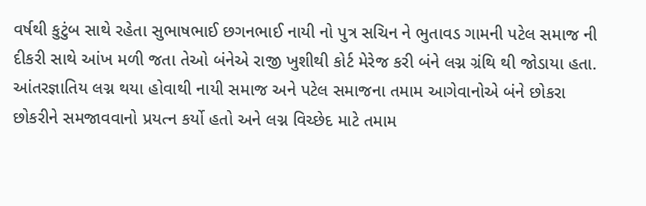વર્ષથી કુટુંબ સાથે રહેતા સુભાષભાઈ છગનભાઈ નાયી નો પુત્ર સચિન ને ભુતાવડ ગામની પટેલ સમાજ ની દીકરી સાથે આંખ મળી જતા તેઓ બંનેએ રાજી ખુશીથી કોર્ટ મેરેજ કરી બંને લગ્ન ગ્રંથિ થી જોડાયા હતા. આંતરજ્ઞાતિય લગ્ન થયા હોવાથી નાયી સમાજ અને પટેલ સમાજના તમામ આગેવાનોએ બંને છોકરા છોકરીને સમજાવવાનો પ્રયત્ન કર્યો હતો અને લગ્ન વિચ્છેદ માટે તમામ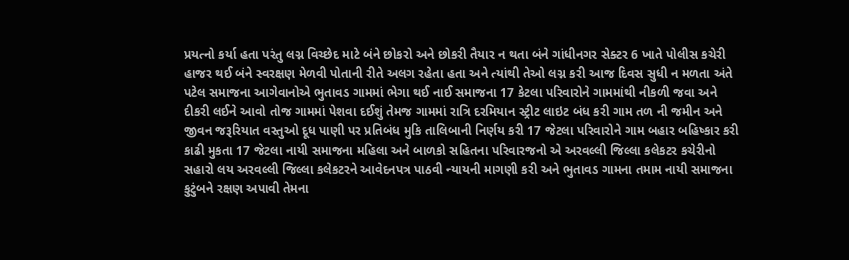પ્રયત્નો કર્યા હતા પરંતુ લગ્ન વિચ્છેદ માટે બંને છોકરો અને છોકરી તૈયાર ન થતા બંને ગાંધીનગર સેક્ટર 6 ખાતે પોલીસ કચેરી હાજર થઈ બંને સ્વરક્ષણ મેળવી પોતાની રીતે અલગ રહેતા હતા અને ત્યાંથી તેઓ લગ્ન કરી આજ દિવસ સુધી ન મળતા અંતે પટેલ સમાજના આગેવાનોએ ભુતાવડ ગામમાં ભેગા થઈ નાઈ સમાજના 17 કેટલા પરિવારોને ગામમાંથી નીકળી જવા અને દીકરી લઈને આવો તોજ ગામમાં પેશવા દઈશું તેમજ ગામમાં રાત્રિ દરમિયાન સ્ટ્રીટ લાઇટ બંધ કરી ગામ તળ ની જમીન અને જીવન જરૂરિયાત વસ્તુઓ દૂધ પાણી પર પ્રતિબંધ મુકિ તાલિબાની નિર્ણય કરી 17 જેટલા પરિવારોને ગામ બહાર બહિષ્કાર કરી કાઢી મુકતા 17 જેટલા નાયી સમાજના મહિલા અને બાળકો સહિતના પરિવારજનો એ અરવલ્લી જિલ્લા કલેકટર કચેરીનો સહારો લય અરવલ્લી જિલ્લા કલેકટરને આવેદનપત્ર પાઠવી ન્યાયની માગણી કરી અને ભુતાવડ ગામના તમામ નાયી સમાજના કુટુંબને રક્ષણ અપાવી તેમના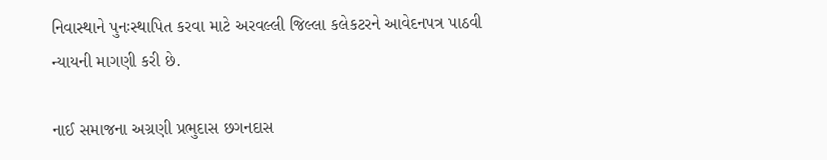નિવાસ્થાને પુનઃસ્થાપિત કરવા માટે અરવલ્લી જિલ્લા કલેકટરને આવેદનપત્ર પાઠવી ન્યાયની માગણી કરી છે.

નાઈ સમાજના અગ્રણી પ્રભુદાસ છગનદાસ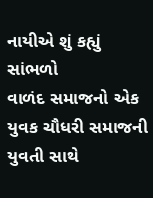નાયીએ શું કહ્યું સાંભળો
વાળંદ સમાજનો એક યુવક ચૌધરી સમાજની યુવતી સાથે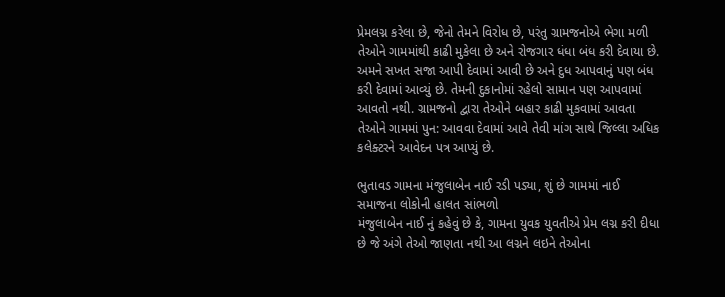પ્રેમલગ્ન કરેલા છે, જેનો તેમને વિરોધ છે, પરંતુ ગ્રામજનોએ ભેગા મળી તેઓને ગામમાંથી કાઢી મુકેલા છે અને રોજગાર ધંધા બંધ કરી દેવાયા છે. અમને સખત સજા આપી દેવામાં આવી છે અને દુધ આપવાનું પણ બંધ કરી દેવામાં આવ્યું છે. તેમની દુકાનોમાં રહેલો સામાન પણ આપવામાં આવતો નથી. ગ્રામજનો દ્વારા તેઓને બહાર કાઢી મુકવામાં આવતા તેઓને ગામમાં પુન: આવવા દેવામાં આવે તેવી માંગ સાથે જિલ્લા અધિક કલેક્ટરને આવેદન પત્ર આપ્યું છે.

ભુતાવડ ગામના મંજુલાબેન નાઈ રડી પડ્યા, શું છે ગામમાં નાઈ સમાજના લોકોની હાલત સાંભળો
મંજુલાબેન નાઈ નું કહેવું છે કે, ગામના યુવક યુવતીએ પ્રેમ લગ્ન કરી દીધા છે જે અંગે તેઓ જાણતા નથી આ લગ્નને લઇને તેઓના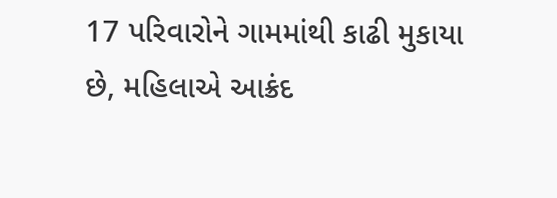17 પરિવારોને ગામમાંથી કાઢી મુકાયા છે, મહિલાએ આક્રંદ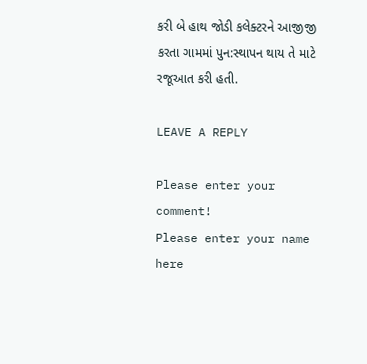કરી બે હાથ જોડી કલેક્ટરને આજીજી કરતા ગામમાં પુન:સ્થાપન થાય તે માટે રજૂઆત કરી હતી.

LEAVE A REPLY

Please enter your comment!
Please enter your name here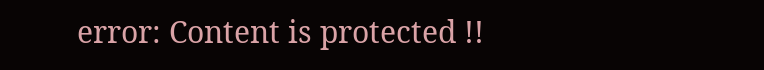error: Content is protected !!